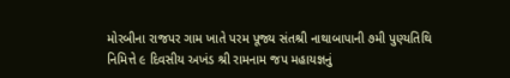મોરબીના રાજપર ગામ ખાતે પરમ પૂજ્ય સંતશ્રી નાથાબાપાની ૭મી પુણ્યતિથિ નિમિત્તે ૯ દિવસીય અખંડ શ્રી રામનામ જપ મહાયજ્ઞનું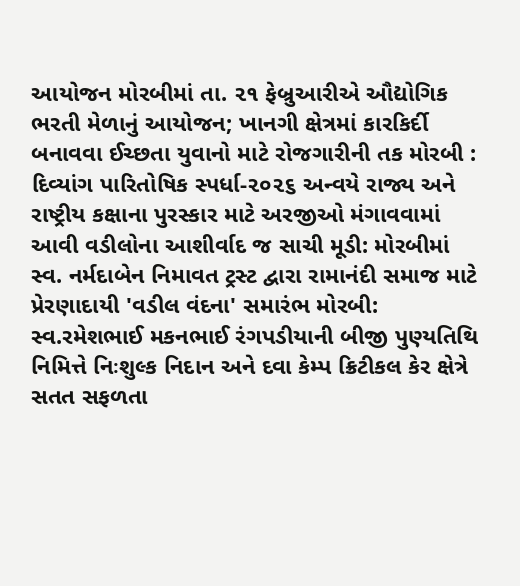આયોજન મોરબીમાં તા. ૨૧ ફેબ્રુઆરીએ ઔદ્યોગિક ભરતી મેળાનું આયોજન; ખાનગી ક્ષેત્રમાં કારકિર્દી બનાવવા ઈચ્છતા યુવાનો માટે રોજગારીની તક મોરબી : દિવ્યાંગ પારિતોષિક સ્પર્ધા-૨૦૨૬ અન્વયે રાજ્ય અને રાષ્ટ્રીય કક્ષાના પુરસ્કાર માટે અરજીઓ મંગાવવામાં આવી વડીલોના આશીર્વાદ જ સાચી મૂડી: મોરબીમાં સ્વ. નર્મદાબેન નિમાવત ટ્રસ્ટ દ્વારા રામાનંદી સમાજ માટે પ્રેરણાદાયી 'વડીલ વંદના' સમારંભ મોરબી: સ્વ.રમેશભાઈ મકનભાઈ રંગપડીયાની બીજી પુણ્યતિથિ નિમિત્તે નિઃશુલ્ક નિદાન અને દવા કેમ્પ ક્રિટીકલ કેર ક્ષેત્રે સતત સફળતા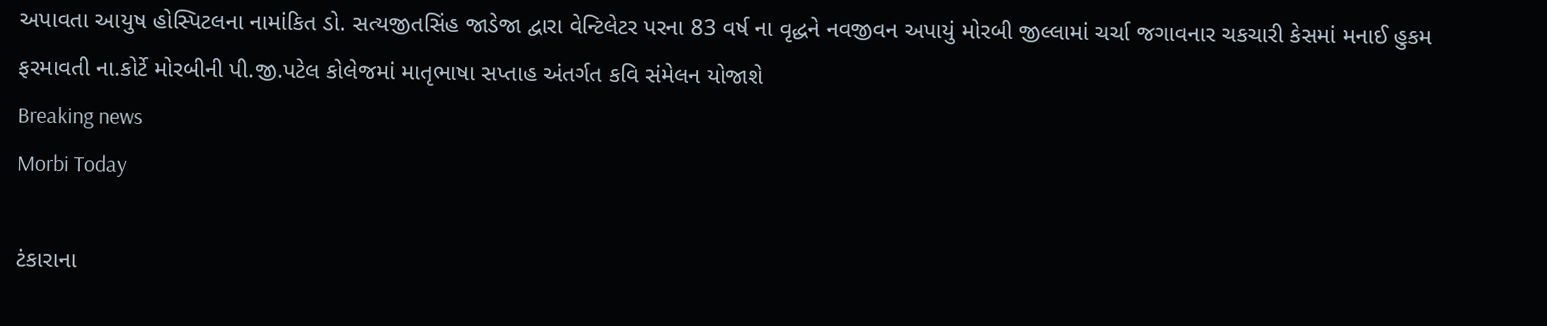અપાવતા આયુષ હોસ્પિટલના નામાંકિત ડો. સત્યજીતસિંહ જાડેજા દ્વારા વેન્ટિલેટર પરના 83 વર્ષ ના વૃદ્ધને નવજીવન અપાયું મોરબી જીલ્લામાં ચર્ચા જગાવનાર ચકચારી કેસમાં મનાઈ હુકમ ફરમાવતી ના.કોર્ટે મોરબીની પી.જી.પટેલ કોલેજમાં માતૃભાષા સપ્તાહ અંતર્ગત કવિ સંમેલન યોજાશે
Breaking news
Morbi Today

ટંકારાના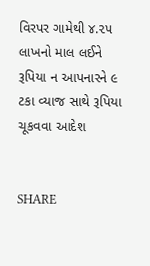વિરપર ગામેથી ૪.૨૫ લાખનો માલ લઈને રૂપિયા ન આપનારને ૯ ટકા વ્યાજ સાથે રૂપિયા ચૂકવવા આદેશ


SHARE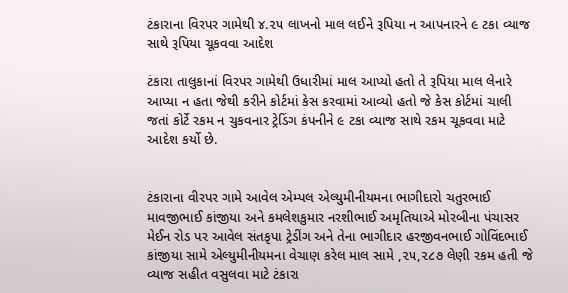ટંકારાના વિરપર ગામેથી ૪.૨૫ લાખનો માલ લઈને રૂપિયા ન આપનારને ૯ ટકા વ્યાજ સાથે રૂપિયા ચૂકવવા આદેશ

ટંકારા તાલુકાનાં વિરપર ગામેથી ઉધારીમાં માલ આપ્યો હતો તે રૂપિયા માલ લેનારે આપ્યા ન હતા જેથી કરીને કોર્ટમાં કેસ કરવામાં આવ્યો હતો જે કેસ કોર્ટમાં ચાલી જતાં કોર્ટે રકમ ન ચુકવનાર ટ્રેડિંગ કંપનીને ૯ ટકા વ્યાજ સાથે રકમ ચૂકવવા માટે આદેશ કર્યો છે.


ટંકારાના વીરપર ગામે આવેલ એમ્પલ એલ્યુમીનીયમના ભાગીદારો ચતુરભાઈ માવજીભાઈ કાંજીયા અને કમલેશકુમાર નરશીભાઈ અમૃતિયાએ મોરબીના પંચાસર મેઈન રોડ પર આવેલ સંતકૃપા ટ્રેડીંગ અને તેના ભાગીદાર હરજીવનભાઈ ગોવિંદભાઈ કાંજીયા સામે એલ્યુમીનીયમના વેચાણ કરેલ માલ સામે ,૨૫,૨૮૭ લેણી રકમ હતી જે વ્યાજ સહીત વસુલવા માટે ટંકારા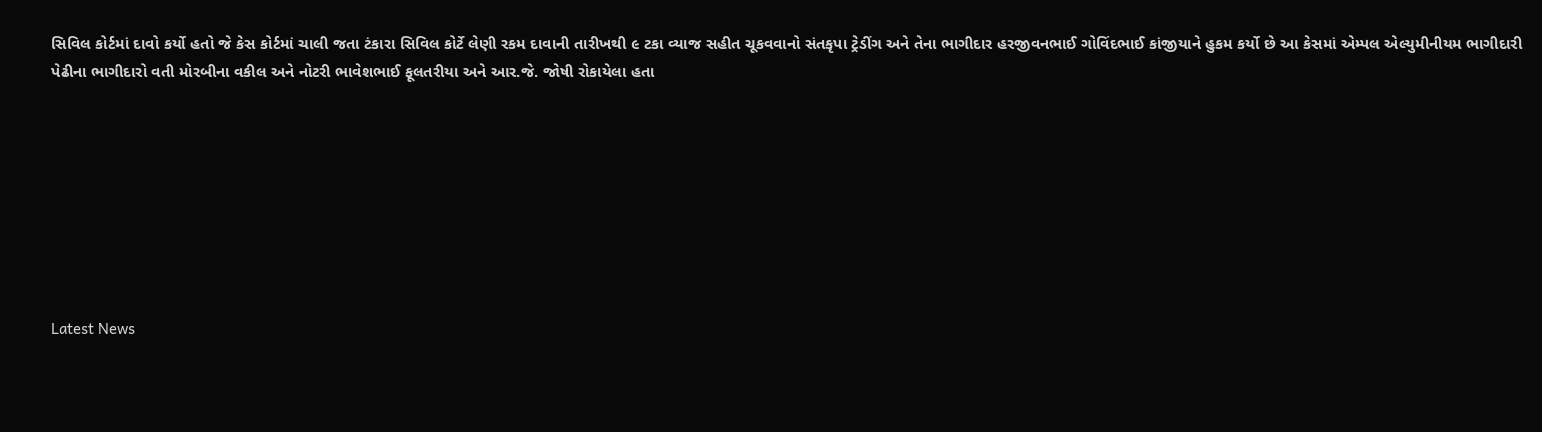સિવિલ કોર્ટમાં દાવો કર્યો હતો જે કેસ કોર્ટમાં ચાલી જતા ટંકારા સિવિલ કોર્ટે લેણી રકમ દાવાની તારીખથી ૯ ટકા વ્યાજ સહીત ચૂકવવાનો સંતકૃપા ટ્રેડીંગ અને તેના ભાગીદાર હરજીવનભાઈ ગોવિંદભાઈ કાંજીયાને હુકમ કર્યો છે આ કેસમાં એમ્પલ એલ્યુમીનીયમ ભાગીદારી પેઢીના ભાગીદારો વતી મોરબીના વકીલ અને નોટરી ભાવેશભાઈ ફૂલતરીયા અને આર.જે. જોષી રોકાયેલા હતા








Latest News